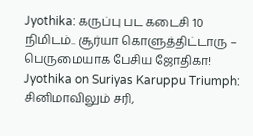Jyothika: கருப்பு பட கடைசி 10 நிமிடம்.. சூர்யா கொளுத்திட்டாரு – பெருமையாக பேசிய ஜோதிகா!
Jyothika on Suriyas Karuppu Triumph: சினிமாவிலும் சரி,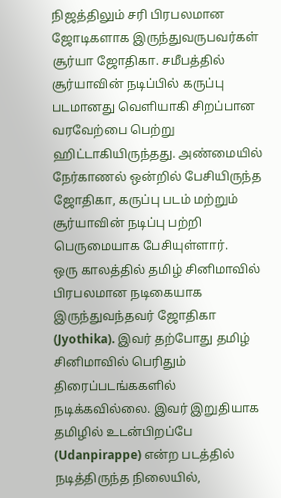நிஜத்திலும் சரி பிரபலமான ஜோடிகளாக இருந்துவருபவர்கள் சூர்யா ஜோதிகா. சமீபத்தில் சூர்யாவின் நடிப்பில் கருப்பு படமானது வெளியாகி சிறப்பான வரவேற்பை பெற்று ஹிட்டாகியிருந்தது. அண்மையில் நேர்காணல் ஒன்றில் பேசியிருந்த ஜோதிகா, கருப்பு படம் மற்றும் சூர்யாவின் நடிப்பு பற்றி பெருமையாக பேசியுள்ளார்.
ஒரு காலத்தில் தமிழ் சினிமாவில் பிரபலமான நடிகையாக இருந்துவந்தவர் ஜோதிகா (Jyothika). இவர் தற்போது தமிழ் சினிமாவில் பெரிதும் திரைப்படங்ககளில் நடிக்கவில்லை. இவர் இறுதியாக தமிழில் உடன்பிறப்பே (Udanpirappe) என்ற படத்தில் நடித்திருந்த நிலையில்,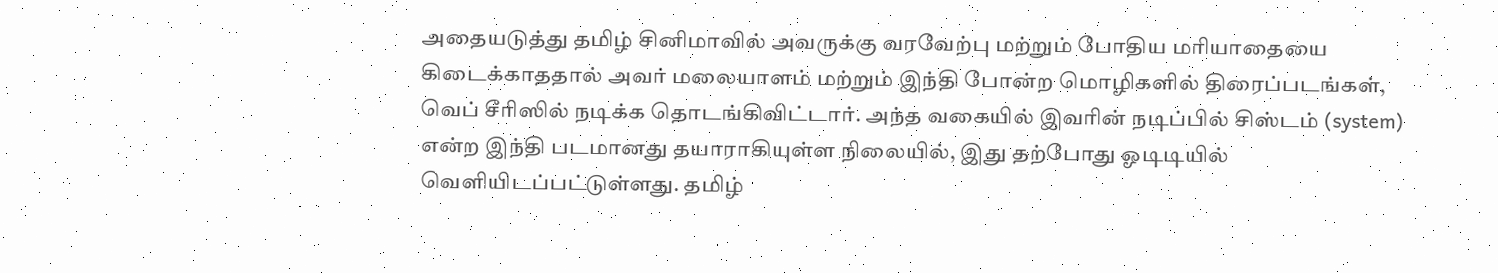அதையடுத்து தமிழ் சினிமாவில் அவருக்கு வரவேற்பு மற்றும் போதிய மரியாதையை கிடைக்காததால் அவர் மலையாளம் மற்றும் இந்தி போன்ற மொழிகளில் திரைப்படங்கள், வெப் சீரிஸில் நடிக்க தொடங்கிவிட்டார். அந்த வகையில் இவரின் நடிப்பில் சிஸ்டம் (system) என்ற இந்தி படமானது தயாராகியுள்ள நிலையில், இது தற்போது ஓடிடியில் வெளியிடப்பட்டுள்ளது. தமிழ்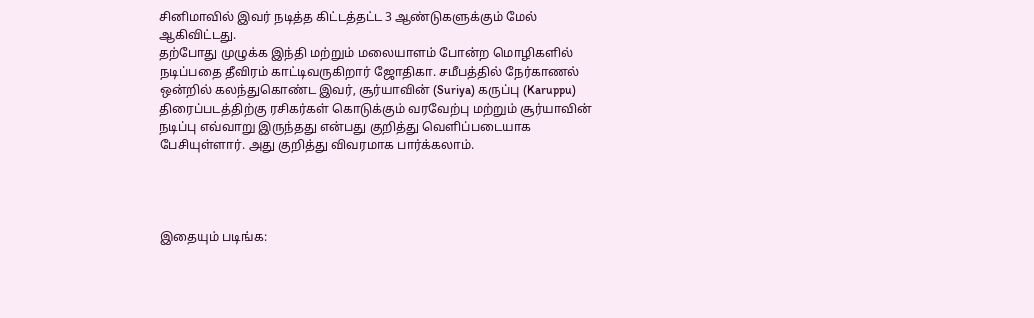சினிமாவில் இவர் நடித்த கிட்டத்தட்ட 3 ஆண்டுகளுக்கும் மேல் ஆகிவிட்டது.
தற்போது முழுக்க இந்தி மற்றும் மலையாளம் போன்ற மொழிகளில் நடிப்பதை தீவிரம் காட்டிவருகிறார் ஜோதிகா. சமீபத்தில் நேர்காணல் ஒன்றில் கலந்துகொண்ட இவர், சூர்யாவின் (Suriya) கருப்பு (Karuppu) திரைப்படத்திற்கு ரசிகர்கள் கொடுக்கும் வரவேற்பு மற்றும் சூர்யாவின் நடிப்பு எவ்வாறு இருந்தது என்பது குறித்து வெளிப்படையாக பேசியுள்ளார். அது குறித்து விவரமாக பார்க்கலாம்.




இதையும் படிங்க: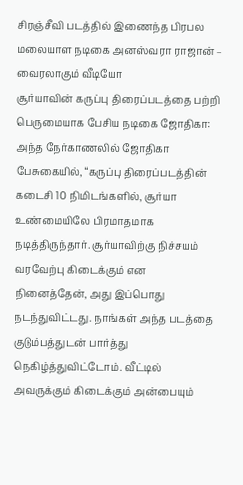சிரஞ்சீவி படத்தில் இணைந்த பிரபல மலையாள நடிகை அனஸ்வரா ராஜான் – வைரலாகும் வீடியோ
சூர்யாவின் கருப்பு திரைப்படத்தை பற்றி பெருமையாக பேசிய நடிகை ஜோதிகா:
அந்த நேர்காணலில் ஜோதிகா பேசுகையில், “கருப்பு திரைப்படத்தின் கடைசி 10 நிமிடங்களில், சூர்யா உண்மையிலே பிரமாதமாக நடித்திருந்தார். சூர்யாவிற்கு நிச்சயம் வரவேற்பு கிடைக்கும் என நினைத்தேன், அது இப்பொது நடந்துவிட்டது. நாங்கள் அந்த படத்தை குடும்பத்துடன் பார்த்து நெகிழ்த்துவிட்டோம். வீட்டில் அவருக்கும் கிடைக்கும் அன்பையும்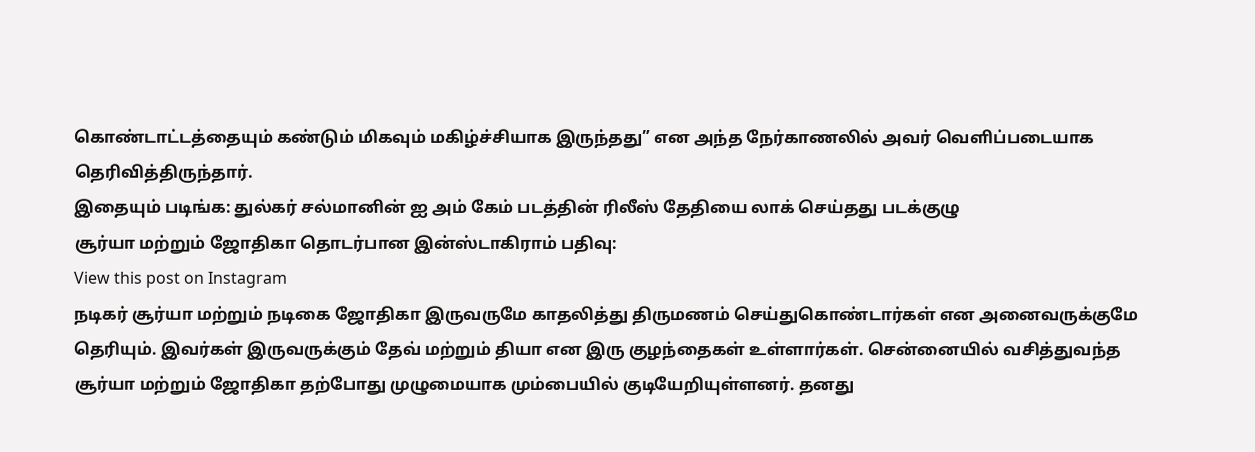கொண்டாட்டத்தையும் கண்டும் மிகவும் மகிழ்ச்சியாக இருந்தது” என அந்த நேர்காணலில் அவர் வெளிப்படையாக தெரிவித்திருந்தார்.
இதையும் படிங்க: துல்கர் சல்மானின் ஐ அம் கேம் படத்தின் ரிலீஸ் தேதியை லாக் செய்தது படக்குழு
சூர்யா மற்றும் ஜோதிகா தொடர்பான இன்ஸ்டாகிராம் பதிவு:
View this post on Instagram
நடிகர் சூர்யா மற்றும் நடிகை ஜோதிகா இருவருமே காதலித்து திருமணம் செய்துகொண்டார்கள் என அனைவருக்குமே தெரியும். இவர்கள் இருவருக்கும் தேவ் மற்றும் தியா என இரு குழந்தைகள் உள்ளார்கள். சென்னையில் வசித்துவந்த சூர்யா மற்றும் ஜோதிகா தற்போது முழுமையாக மும்பையில் குடியேறியுள்ளனர். தனது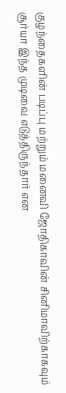குழந்தைகளின் படிப்பு மற்றும் மனைவி ஜோதிகாவின் சினிமாவிற்காகவும் சூர்யா இந்த முடிவை எடுத்திருந்தார் என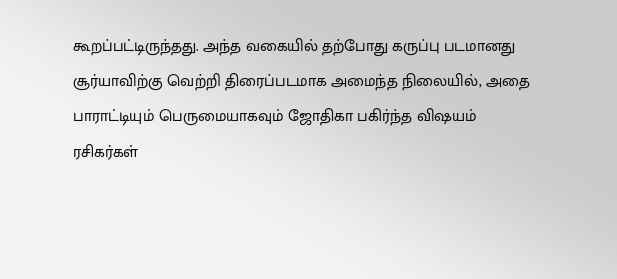கூறப்பட்டிருந்தது. அந்த வகையில் தற்போது கருப்பு படமானது சூர்யாவிற்கு வெற்றி திரைப்படமாக அமைந்த நிலையில், அதை பாராட்டியும் பெருமையாகவும் ஜோதிகா பகிர்ந்த விஷயம் ரசிகர்கள்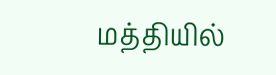மத்தியில்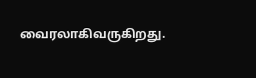வைரலாகிவருகிறது.